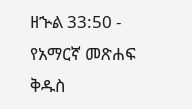ዘኍል 33:50 - የአማርኛ መጽሐፍ ቅዱስ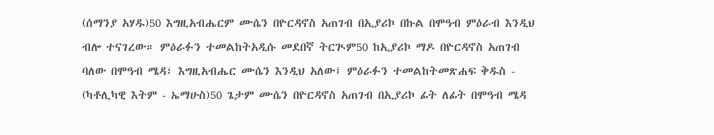(ሰማንያ አሃዱ)50 እግዚአብሔርም ሙሴን በዮርዳኖስ አጠገብ በኢያሪኮ በኩል በሞዓብ ምዕራብ እንዲህ ብሎ ተናገረው። ምዕራፉን ተመልከትአዲሱ መደበኛ ትርጒም50 ከኢያሪኮ ማዶ በዮርዳኖስ አጠገብ ባለው በሞዓብ ሜዳ፣ እግዚአብሔር ሙሴን እንዲህ አለው፤ ምዕራፉን ተመልከትመጽሐፍ ቅዱስ - (ካቶሊካዊ እትም - ኤማሁስ)50 ጌታም ሙሴን በዮርዳኖስ አጠገብ በኢያሪኮ ፊት ለፊት በሞዓብ ሜዳ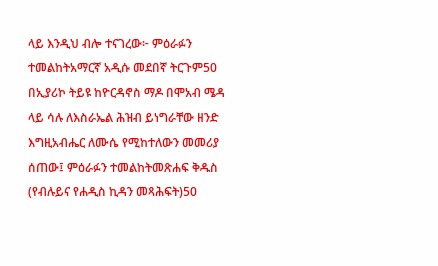ላይ እንዲህ ብሎ ተናገረው፦ ምዕራፉን ተመልከትአማርኛ አዲሱ መደበኛ ትርጉም50 በኢያሪኮ ትይዩ ከዮርዳኖስ ማዶ በሞአብ ሜዳ ላይ ሳሉ ለእስራኤል ሕዝብ ይነግራቸው ዘንድ እግዚአብሔር ለሙሴ የሚከተለውን መመሪያ ሰጠው፤ ምዕራፉን ተመልከትመጽሐፍ ቅዱስ (የብሉይና የሐዲስ ኪዳን መጻሕፍት)50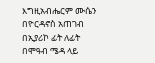እግዚአብሔርም ሙሴን በዮርዳኖስ አጠገብ በኢያሪኮ ፊት ለፊት በሞዓብ ሜዳ ላይ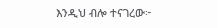እንዲህ ብሎ ተናገረው፦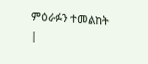ምዕራፉን ተመልከት |